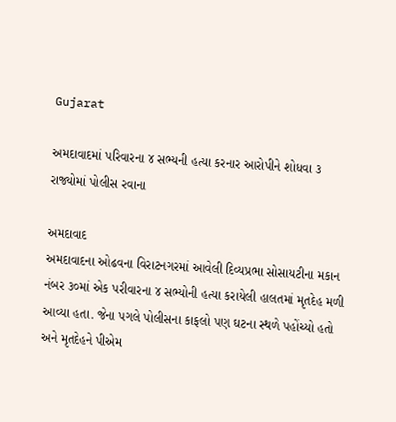Gujarat

અમદાવાદમાં પરિવારના ૪ સભ્યની હત્યા કરનાર આરોપીને શોધવા ૩ રાજ્યોમાં પોલીસ રવાના

અમદાવાદ
અમદાવાદના ઓઢવના વિરાટનગરમાં આવેલી દિવ્યપ્રભા સોસાયટીના મકાન નંબર ૩૦માં એક પરીવારના ૪ સભ્યોની હત્યા કરાયેલી હાલતમાં મૃતદેહ મળી આવ્યા હતા. જેના પગલે પોલીસના કાફલો પણ ઘટના સ્થળે પહોંચ્યો હતો અને મૃતદેહને પીએમ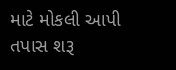માટે મોકલી આપી તપાસ શરૂ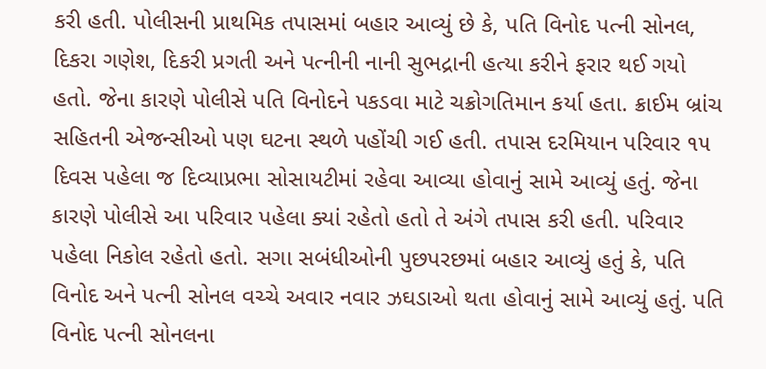કરી હતી. પોલીસની પ્રાથમિક તપાસમાં બહાર આવ્યું છે કે, પતિ વિનોદ પત્ની સોનલ, દિકરા ગણેશ, દિકરી પ્રગતી અને પત્નીની નાની સુભદ્રાની હત્યા કરીને ફરાર થઈ ગયો હતો. જેના કારણે પોલીસે પતિ વિનોદને પકડવા માટે ચક્રોગતિમાન કર્યા હતા. ક્રાઈમ બ્રાંચ સહિતની એજન્સીઓ પણ ઘટના સ્થળે પહોંચી ગઈ હતી. તપાસ દરમિયાન પરિવાર ૧૫ દિવસ પહેલા જ દિવ્યાપ્રભા સોસાયટીમાં રહેવા આવ્યા હોવાનું સામે આવ્યું હતું. જેના કારણે પોલીસે આ પરિવાર પહેલા ક્યાં રહેતો હતો તે અંગે તપાસ કરી હતી. પરિવાર પહેલા નિકોલ રહેતો હતો. સગા સબંધીઓની પુછપરછમાં બહાર આવ્યું હતું કે, પતિ વિનોદ અને પત્ની સોનલ વચ્ચે અવાર નવાર ઝઘડાઓ થતા હોવાનું સામે આવ્યું હતું. પતિ વિનોદ પત્ની સોનલના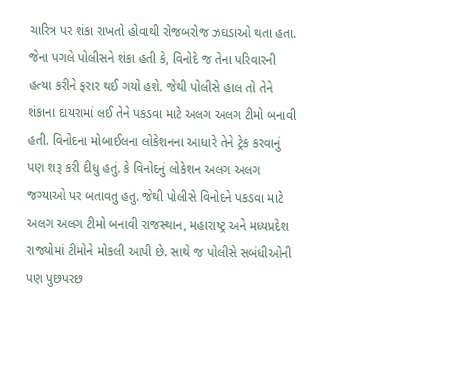ચારિત્ર પર શંકા રાખતો હોવાથી રોજબરોજ ઝઘડાઓ થતા હતા. જેના પગલે પોલીસને શંકા હતી કે, વિનોદે જ તેના પરિવારની હત્યા કરીને ફરાર થઈ ગયો હશે. જેથી પોલીસે હાલ તો તેને શંકાના દાયરામાં લઈ તેને પકડવા માટે અલગ અલગ ટીમો બનાવી હતી. વિનોદના મોબાઈલના લોકેશનના આધારે તેને ટ્રેક કરવાનું પણ શરૂ કરી દીધુ હતું. કે વિનોદનું લોકેશન અલગ અલગ જગ્યાઓ પર બતાવતુ હતુ. જેથી પોલીસે વિનોદને પકડવા માટે અલગ અલગ ટીમો બનાવી રાજસ્થાન, મહારાષ્ટ્ર અને મધ્યપ્રદેશ રાજ્યોમાં ટીમોને મોકલી આપી છે. સાથે જ પોલીસે સબંધીઓની પણ પુછપરછ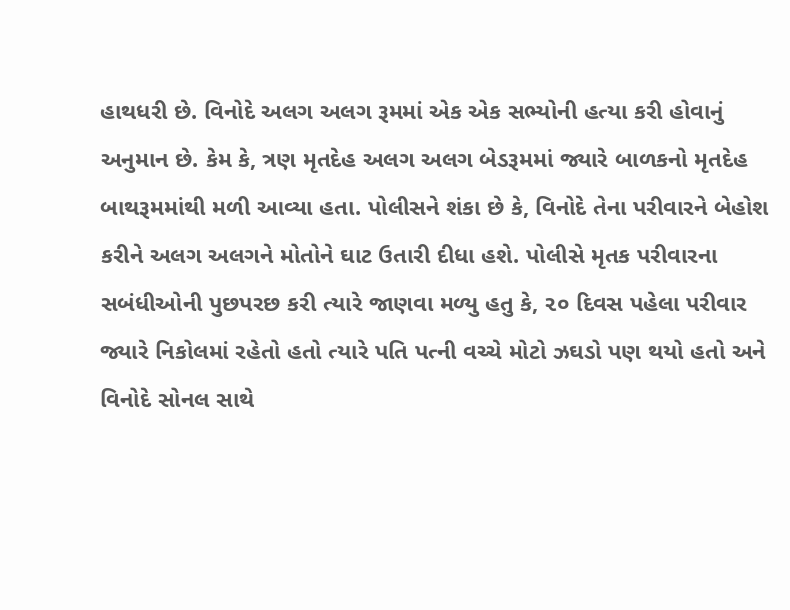હાથધરી છે. વિનોદે અલગ અલગ રૂમમાં એક એક સભ્યોની હત્યા કરી હોવાનું અનુમાન છે. કેમ કે, ત્રણ મૃતદેહ અલગ અલગ બેડરૂમમાં જ્યારે બાળકનો મૃતદેહ બાથરૂમમાંથી મળી આવ્યા હતા. પોલીસને શંકા છે કે, વિનોદે તેના પરીવારને બેહોશ કરીને અલગ અલગને મોતોને ઘાટ ઉતારી દીધા હશે. પોલીસે મૃતક પરીવારના સબંધીઓની પુછપરછ કરી ત્યારે જાણવા મળ્યુ હતુ કે, ૨૦ દિવસ પહેલા પરીવાર જ્યારે નિકોલમાં રહેતો હતો ત્યારે પતિ પત્ની વચ્ચે મોટો ઝઘડો પણ થયો હતો અને વિનોદે સોનલ સાથે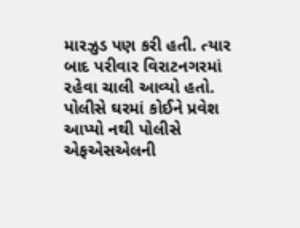મારઝુડ પણ કરી હતી. ત્યાર બાદ પરીવાર વિરાટનગરમાં રહેવા ચાલી આવ્યો હતો. પોલીસે ઘરમાં કોઈને પ્રવેશ આપ્યો નથી પોલીસે એફએસએલની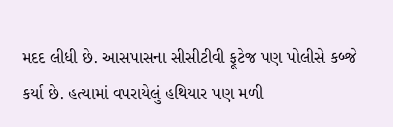મદદ લીધી છે. આસપાસના સીસીટીવી ફૂટેજ પણ પોલીસે કબ્જે કર્યા છે. હત્યામાં વપરાયેલું હથિયાર પણ મળી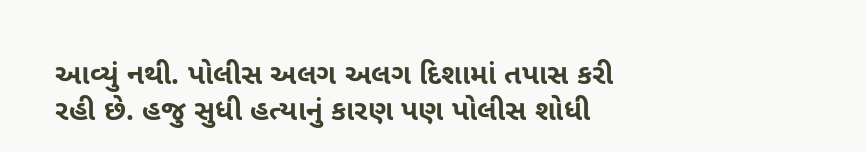આવ્યું નથી. પોલીસ અલગ અલગ દિશામાં તપાસ કરી રહી છે. હજુ સુધી હત્યાનું કારણ પણ પોલીસ શોધી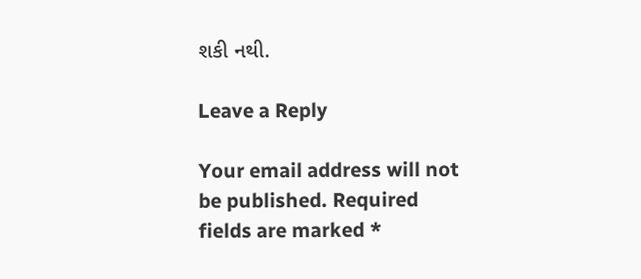શકી નથી.

Leave a Reply

Your email address will not be published. Required fields are marked *